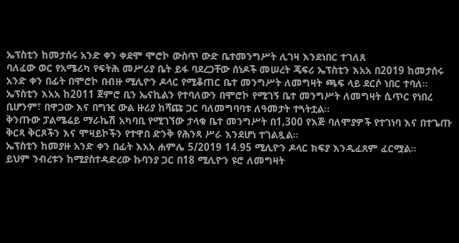ኤፕስቲን ከመታሰሩ አንድ ቀን ቀደሞ ሞሮኮ ውስጥ ውድ ቤተመንግሥት ሊገዛ እንደነበር ተገለጸ
ባለፈው ወር የአሜሪካ የፍትሕ መሥሪያ ቤት ይፋ ባደረጋቸው ሰነዶች መሠረት ጄፍሪ ኤፕስቲን እአአ በ2019 ከመታሰሩ አንድ ቀን በፊት በሞሮኮ በብዙ ሚሊዮን ዶላር የሚቆጠር ቤተ መንግሥት ለመግዛት ጫፍ ላይ ደርሶ ነበር ተባለ።
ኤፕስቲን እአአ ከ2011 ጀምሮ ቢን ኤናኪልን የተባለውን በሞሮኮ የሚገኝ ቤተ መንግሥት ለመግዛት ሲጥር የነበረ ቢሆንም፣ በዋጋው እና በግዢ ውል ዙሪያ ከሻጩ ጋር ባለመግባባቱ ለዓመታት ተጓትቷል።
ቅንጡው ፓልሜሬይ ማራኬሽ አካባቢ የሚገኘው ታላቁ ቤተ መንግሥት በ1,300 የእጅ ባለሞያዎች የተገነባ እና በተጌጡ ቅርጻ ቅርጾችን እና ሞዛይኮችን የተዋበ ድንቅ የሕንጻ ሥራ እንደሆነ ተገልጿል።
ኤፕስቲን ከመያዙ አንድ ቀን በፊት እአአ ሐምሌ 5/2019 14.95 ሚሊዮን ዶላር ክፍያ እንዲፈጸም ፈርሟል።
ይህም ንብረቱን ከሚያስተዳድረው ኩባንያ ጋር በ18 ሚሊዮን ዩሮ ለመግዛት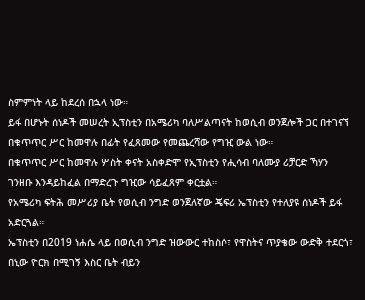ስምምነት ላይ ከደረሰ በኋላ ነው።
ይፋ በሆኑት ሰነዶች መሠረት ኢፕስቲን በአሜሪካ ባለሥልጣናት ከወሲብ ወንጀሎች ጋር በተገናኘ በቁጥጥር ሥር ከመዋሉ በፊት የፈጸመው የመጨረሻው የግዢ ውል ነው።
በቁጥጥር ሥር ከመዋሉ ሦስት ቀናት አስቀድሞ የኢፕስቲን የሒሳብ ባለሙያ ሪቻርድ ኻሃን ገንዘቡ እንዳይከፈል በማድረጉ ግዢው ሳይፈጸም ቀርቷል።
የአሜሪካ ፍትሕ መሥሪያ ቤት የወሲብ ንግድ ወንጀለኛው ጄፍሪ ኤፕስቲን የተለያዩ ሰነዶች ይፋ አድርጓል።
ኤፕስቲን በ2019 ነሐሴ ላይ በወሲብ ንግድ ዝውውር ተከስሶ፣ የዋስትና ጥያቄው ውድቅ ተደርጎ፣ በኒው ዮርክ በሚገኝ እስር ቤት ብይን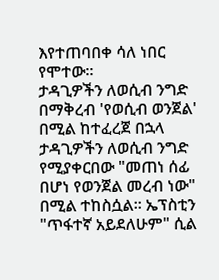እየተጠባበቀ ሳለ ነበር የሞተው።
ታዳጊዎችን ለወሲብ ንግድ በማቅረብ 'የወሲብ ወንጀል' በሚል ከተፈረጀ በኋላ ታዳጊዎችን ለወሲብ ንግድ የሚያቀርበው "መጠነ ሰፊ በሆነ የወንጀል መረብ ነው" በሚል ተከስሷል። ኤፕስቲን "ጥፋተኛ አይደለሁም" ሲል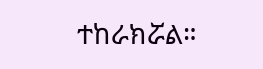ተከራክሯል።